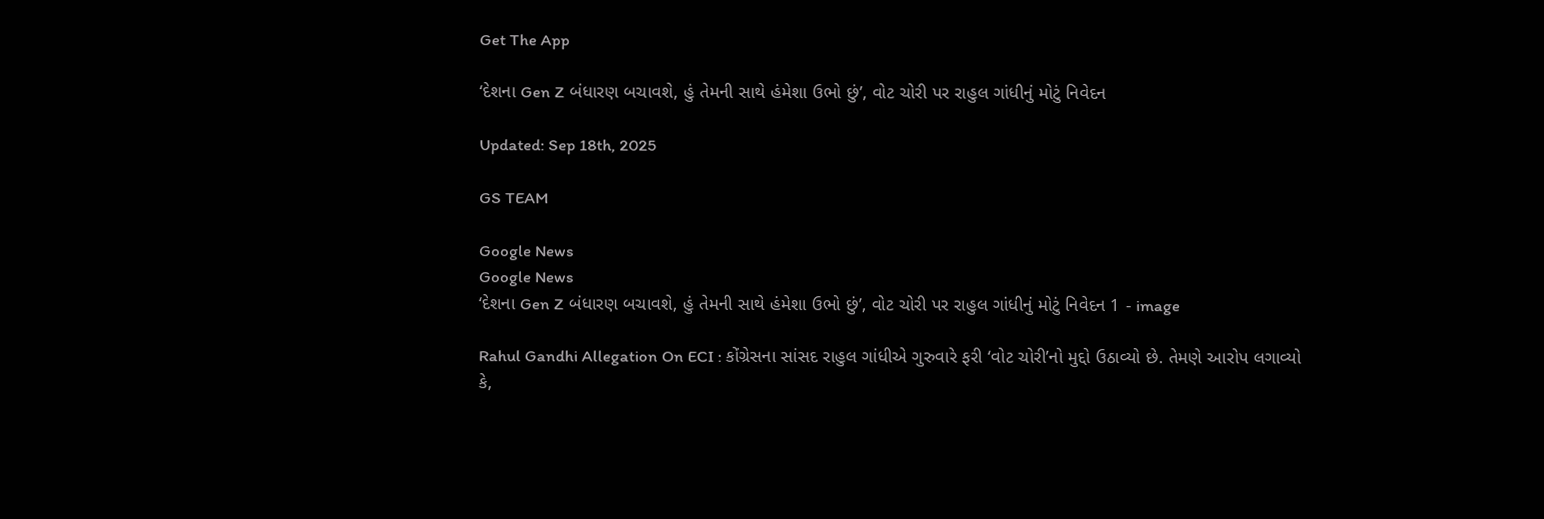Get The App

‘દેશના Gen Z બંધારણ બચાવશે, હું તેમની સાથે હંમેશા ઉભો છું’, વોટ ચોરી પર રાહુલ ગાંધીનું મોટું નિવેદન

Updated: Sep 18th, 2025

GS TEAM

Google News
Google News
‘દેશના Gen Z બંધારણ બચાવશે, હું તેમની સાથે હંમેશા ઉભો છું’, વોટ ચોરી પર રાહુલ ગાંધીનું મોટું નિવેદન 1 - image

Rahul Gandhi Allegation On ECI : કોંગ્રેસના સાંસદ રાહુલ ગાંધીએ ગુરુવારે ફરી ‘વોટ ચોરી’નો મુદ્દો ઉઠાવ્યો છે. તેમણે આરોપ લગાવ્યો કે,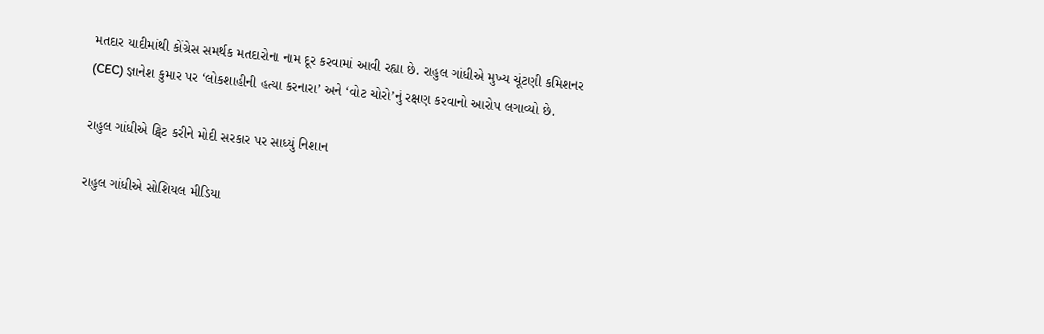મતદાર યાદીમાંથી કોંગ્રેસ સમર્થક મતદારોના નામ દૂર કરવામાં આવી રહ્યા છે. રાહુલ ગાંધીએ મુખ્ય ચૂંટણી કમિશનર (CEC) જ્ઞાનેશ કુમાર પર ‘લોકશાહીની હત્યા કરનારા’ અને ‘વોટ ચોરો’નું રક્ષણ કરવાનો આરોપ લગાવ્યો છે.

રાહુલ ગાંધીએ ટ્વિટ કરીને મોદી સરકાર પર સાધ્યું નિશાન

રાહુલ ગાંધીએ સોશિયલ મીડિયા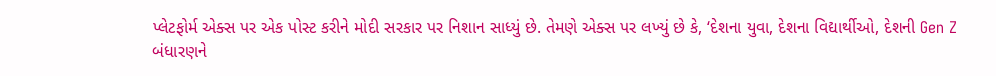પ્લેટફોર્મ એક્સ પર એક પોસ્ટ કરીને મોદી સરકાર પર નિશાન સાધ્યું છે. તેમણે એક્સ પર લખ્યું છે કે, ‘દેશના યુવા, દેશના વિદ્યાર્થીઓ, દેશની Gen Z બંધારણને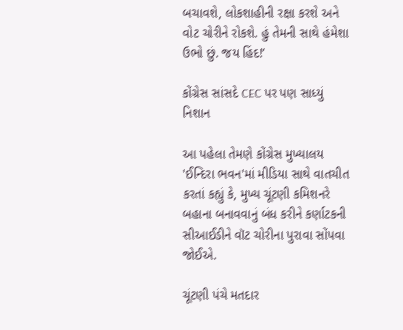બચાવશે, લોકશાહીની રક્ષા કરશે અને વોટ ચોરીને રોકશે. હું તેમની સાથે હંમેશા ઉભો છું. જય હિંદ!’

કોંગ્રેસ સાંસદે CEC પર પણ સાધ્યું નિશાન

આ પહેલા તેમણે કોંગ્રેસ મુખ્યાલય 'ઈન્દિરા ભવન'માં મીડિયા સાથે વાતચીત કરતાં કહ્યું કે, મુખ્ય ચૂંટણી કમિશનરે બહાના બનાવવાનું બંધ કરીને કર્ણાટકની સીઆઈડીને વૉટ ચોરીના પુરાવા સોંપવા જોઈએ.

ચૂંટણી પંચે મતદાર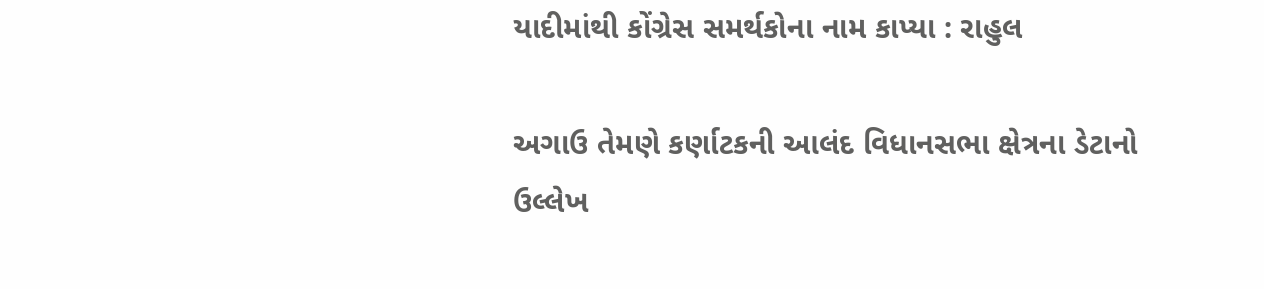યાદીમાંથી કોંગ્રેસ સમર્થકોના નામ કાપ્યા : રાહુલ

અગાઉ તેમણે કર્ણાટકની આલંદ વિધાનસભા ક્ષેત્રના ડેટાનો ઉલ્લેખ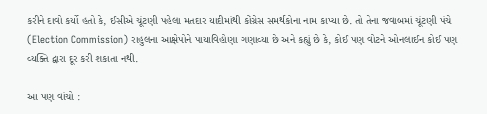કરીને દાવો કર્યો હતો કે, ઈસીએ ચૂંટણી પહેલા મતદાર યાદીમાંથી કોંગ્રેસ સમર્થકોના નામ કાપ્યા છે. તો તેના જવાબમાં ચૂંટણી પંચે (Election Commission) રાહુલના આક્ષેપોને પાયાવિહોણા ગણાવ્યા છે અને કહ્યું છે કે, કોઈ પણ વોટને ઓનલાઈન કોઈ પણ વ્યક્તિ દ્વારા દૂર કરી શકાતા નથી.

આ પણ વાંચો :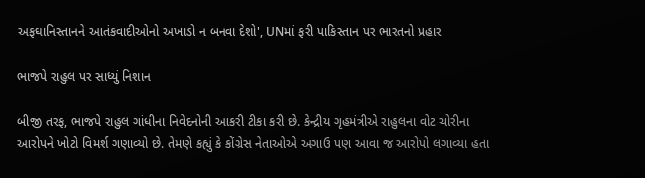અફઘાનિસ્તાનને આતંકવાદીઓનો અખાડો ન બનવા દેશો', UNમાં ફરી પાકિસ્તાન પર ભારતનો પ્રહાર

ભાજપે રાહુલ પર સાધ્યું નિશાન

બીજી તરફ, ભાજપે રાહુલ ગાંધીના નિવેદનોની આકરી ટીકા કરી છે. કેન્દ્રીય ગૃહમંત્રીએ રાહુલના વોટ ચોરીના આરોપને ખોટો વિમર્શ ગણાવ્યો છે. તેમણે કહ્યું કે કોંગ્રેસ નેતાઓએ અગાઉ પણ આવા જ આરોપો લગાવ્યા હતા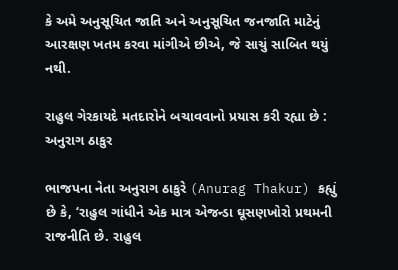કે અમે અનુસૂચિત જાતિ અને અનુસૂચિત જનજાતિ માટેનું આરક્ષણ ખતમ કરવા માંગીએ છીએ, જે સાચું સાબિત થયું નથી.

રાહુલ ગેરકાયદે મતદારોને બચાવવાનો પ્રયાસ કરી રહ્યા છે : અનુરાગ ઠાકુર

ભાજપના નેતા અનુરાગ ઠાકુરે (Anurag Thakur) કહ્યું છે કે, ‘રાહુલ ગાંધીને એક માત્ર એજન્ડા ઘૂસણખોરો પ્રથમની રાજનીતિ છે. રાહુલ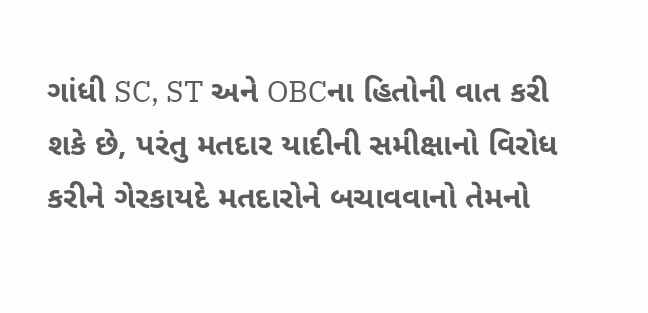ગાંધી SC, ST અને OBCના હિતોની વાત કરી શકે છે, પરંતુ મતદાર યાદીની સમીક્ષાનો વિરોધ કરીને ગેરકાયદે મતદારોને બચાવવાનો તેમનો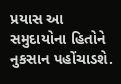પ્રયાસ આ સમુદાયોના હિતોને નુકસાન પહોંચાડશે.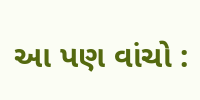આ પણ વાંચો :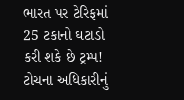ભારત પર ટેરિફમાં 25 ટકાનો ઘટાડો કરી શકે છે ટ્રમ્પ! ટોચના અધિકારીનું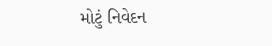મોટું નિવેદન